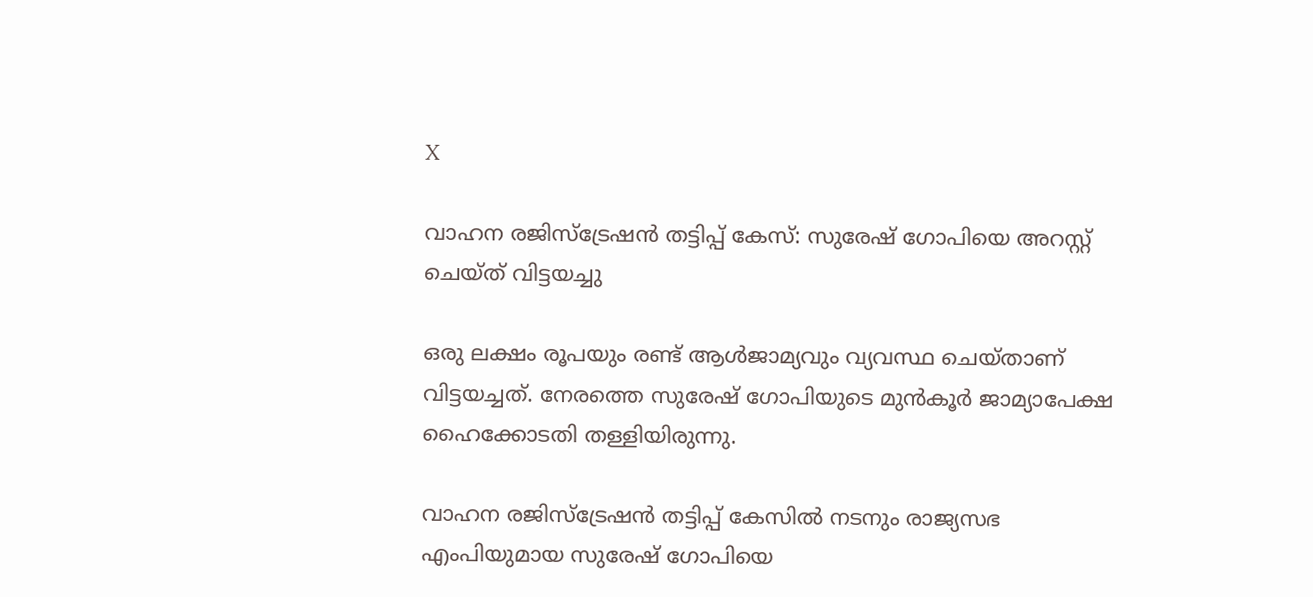X

വാഹന രജിസ്ട്രേഷന്‍ തട്ടിപ്പ് കേസ്: സുരേഷ് ഗോപിയെ അറസ്റ്റ് ചെയ്ത് വിട്ടയച്ചു

ഒരു ലക്ഷം രൂപയും രണ്ട് ആള്‍ജാമ്യവും വ്യവസ്ഥ ചെയ്താണ് വിട്ടയച്ചത്. നേരത്തെ സുരേഷ് ഗോപിയുടെ മുന്‍‌കൂര്‍ ജാമ്യാപേക്ഷ ഹൈക്കോടതി തള്ളിയിരുന്നു.

വാഹന രജിസ്ട്രേഷന്‍ തട്ടിപ്പ് കേസില്‍ നടനും രാജ്യസഭ എംപിയുമായ സുരേഷ് ഗോപിയെ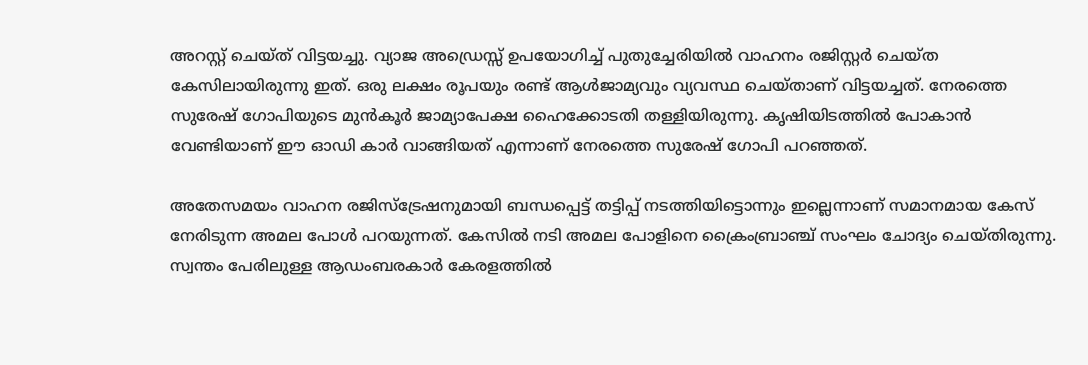അറസ്റ്റ് ചെയ്ത് വിട്ടയച്ചു. വ്യാജ അഡ്രെസ്സ് ഉപയോഗിച്ച് പുതുച്ചേരിയില്‍ വാഹനം രജിസ്റ്റര്‍ ചെയ്ത കേസിലായിരുന്നു ഇത്. ഒരു ലക്ഷം രൂപയും രണ്ട് ആള്‍ജാമ്യവും വ്യവസ്ഥ ചെയ്താണ് വിട്ടയച്ചത്. നേരത്തെ സുരേഷ് ഗോപിയുടെ മുന്‍‌കൂര്‍ ജാമ്യാപേക്ഷ ഹൈക്കോടതി തള്ളിയിരുന്നു. കൃഷിയിടത്തില്‍ പോകാന്‍ വേണ്ടിയാണ് ഈ ഓഡി കാര്‍ വാങ്ങിയത് എന്നാണ് നേരത്തെ സുരേഷ് ഗോപി പറഞ്ഞത്.

അതേസമയം വാഹന രജിസ്ട്രേഷനുമായി ബന്ധപ്പെട്ട് തട്ടിപ്പ് നടത്തിയിട്ടൊന്നും ഇല്ലെന്നാണ് സമാനമായ കേസ് നേരിടുന്ന അമല പോള്‍ പറയുന്നത്. കേസില്‍ നടി അമല പോളിനെ ക്രൈംബ്രാഞ്ച് സംഘം ചോദ്യം ചെയ്തിരുന്നു. സ്വന്തം പേരിലുള്ള ആഡംബരകാർ കേരളത്തിൽ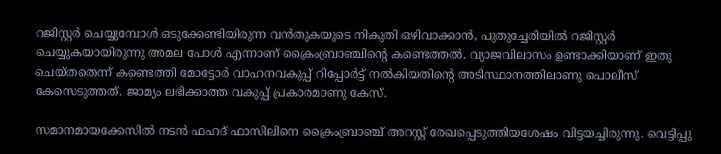റജിസ്റ്റർ ചെയ്യുമ്പോൾ ഒടുക്കേണ്ടിയിരുന്ന വൻതുകയുടെ നികുതി ഒഴിവാക്കാൻ, പുതുച്ചേരിയില്‍ റജിസ്റ്റർ ചെയ്യുകയായിരുന്നു അമല പോള്‍ എന്നാണ് ക്രൈംബ്രാഞ്ചിന്റെ കണ്ടെത്തൽ. വ്യാജവിലാസം ഉണ്ടാക്കിയാണ് ഇതു ചെയ്തതെന്ന് കണ്ടെത്തി മോട്ടോർ വാഹനവകുപ്പ് റിപ്പോർട്ട് നൽകിയതിന്റെ അടിസ്ഥാനത്തിലാണു പൊലീസ് കേസെടുത്തത്. ജാമ്യം ലഭിക്കാത്ത വകുപ്പ് പ്രകാരമാണു കേസ്.

സമാനമായക്കേസില്‍ നടൻ ഫഹദ് ഫാസിലിനെ ക്രൈംബ്രാഞ്ച് അറസ്റ്റ് രേഖപ്പെടുത്തിയശേഷം വിട്ടയച്ചിരുന്നു. വെട്ടിപ്പു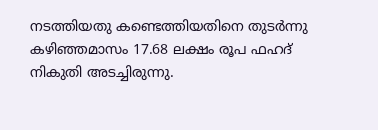നടത്തിയതു കണ്ടെത്തിയതിനെ തുടര്‍ന്നു കഴിഞ്ഞമാസം 17.68 ലക്ഷം രൂപ ഫഹദ് നികുതി അടച്ചിരുന്നു.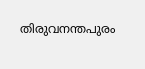തിരുവനന്തപുരം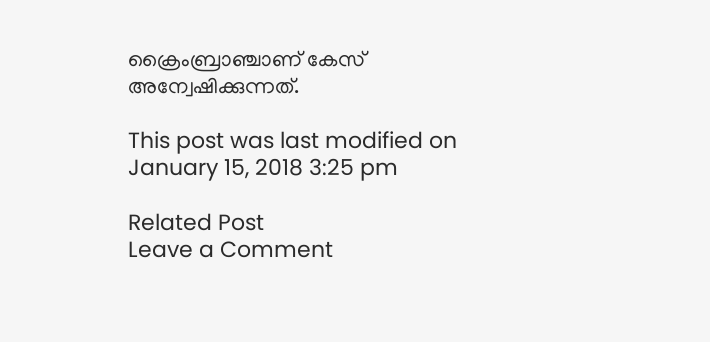ക്രൈംബ്രാഞ്ചാണ് കേസ് അന്വേഷിക്കുന്നത്.

This post was last modified on January 15, 2018 3:25 pm

Related Post
Leave a Comment